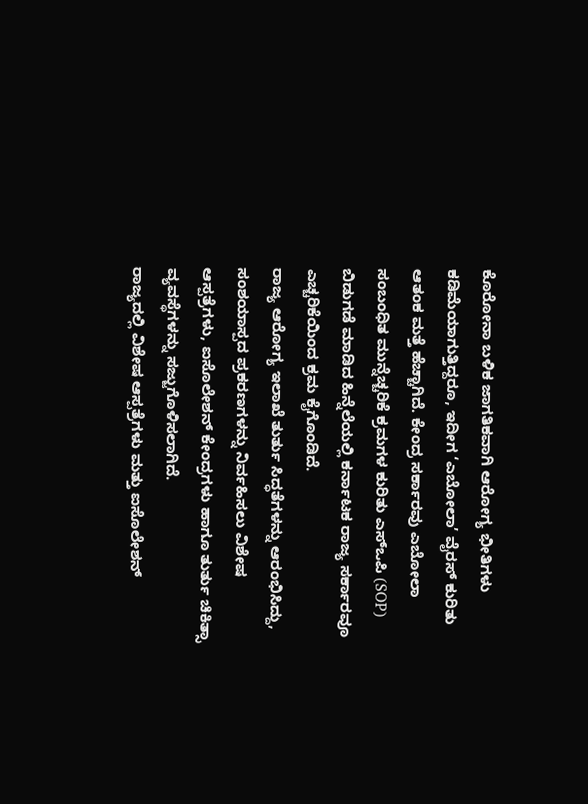ಕೊರೋನಾ ಬಳಿಕ ಜಾಗತಿಕವಾಗಿ ಆರೋಗ್ಯ ಭೀತಿಗಳು ಕಡಿಮೆಯಾಗುತ್ತಿದ್ದರೂ, ಇದೀಗ ‘ಎಬೋಲಾ’ ವೈರಸ್ ಕುರಿತು ಆತಂಕ ಮತ್ತೆ ಹೆಚ್ಚಾಗಿದೆ. ಕೇಂದ್ರ ಸರ್ಕಾರವು ಎಬೋಲಾ ಸಂಬಂಧಿತ ಮುನ್ನೆಚ್ಚರಿಕೆ ಕ್ರಮಗಳ ಕುರಿತು ಎಸ್ಒಪಿ (SOP) ಬಿಡುಗಡೆ ಮಾಡಿದ ಹಿನ್ನೆಲೆಯಲ್ಲಿ ಕರ್ನಾಟಕ ರಾಜ್ಯ ಸರ್ಕಾರವೂ ಎಚ್ಚರಿಕೆಯಿಂದ ಕ್ರಮ ಕೈಗೊಂಡಿದೆ.
ರಾಜ್ಯ ಆರೋಗ್ಯ ಇಲಾಖೆ ತುರ್ತು ಸಿದ್ಧತೆಗಳನ್ನು ಆರಂಭಿಸಿದ್ದು, ಸಂಶಯಾಸ್ಪದ ಪ್ರಕರಣಗಳನ್ನು ನಿರ್ವಹಿಸಲು ವಿಶೇಷ ಆಸ್ಪತ್ರೆಗಳು, ಐಸೊಲೇಶನ್ ಕೇಂದ್ರಗಳು ಹಾಗೂ ತುರ್ತು ಚಿಕಿತ್ಸಾ ವ್ಯವಸ್ಥೆಗಳನ್ನು ಸಜ್ಜುಗೊಳಿಸಲಾಗಿದೆ.
ರಾಜ್ಯದಲ್ಲಿ ವಿಶೇಷ ಆಸ್ಪತ್ರೆಗಳು ಮತ್ತು ಐಸೊಲೇಶನ್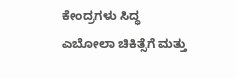ಕೇಂದ್ರಗಳು ಸಿದ್ಧ
ಎಬೋಲಾ ಚಿಕಿತ್ಸೆಗೆ ಮತ್ತು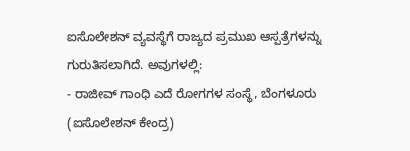ಐಸೊಲೇಶನ್ ವ್ಯವಸ್ಥೆಗೆ ರಾಜ್ಯದ ಪ್ರಮುಖ ಆಸ್ಪತ್ರೆಗಳನ್ನು ಗುರುತಿಸಲಾಗಿದೆ. ಅವುಗಳಲ್ಲಿ:
- ರಾಜೀವ್ ಗಾಂಧಿ ಎದೆ ರೋಗಗಳ ಸಂಸ್ಥೆ, ಬೆಂಗಳೂರು (ಐಸೊಲೇಶನ್ ಕೇಂದ್ರ)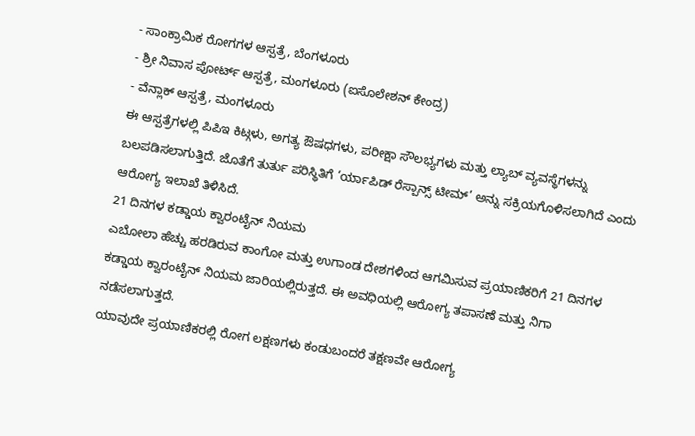- ಸಾಂಕ್ರಾಮಿಕ ರೋಗಗಳ ಆಸ್ಪತ್ರೆ, ಬೆಂಗಳೂರು
- ಶ್ರೀ ನಿವಾಸ ಪೋರ್ಟ್ ಆಸ್ಪತ್ರೆ, ಮಂಗಳೂರು (ಐಸೊಲೇಶನ್ ಕೇಂದ್ರ)
- ವೆನ್ಲಾಕ್ ಆಸ್ಪತ್ರೆ, ಮಂಗಳೂರು
ಈ ಆಸ್ಪತ್ರೆಗಳಲ್ಲಿ ಪಿಪಿಇ ಕಿಟ್ಗಳು, ಅಗತ್ಯ ಔಷಧಗಳು, ಪರೀಕ್ಷಾ ಸೌಲಭ್ಯಗಳು ಮತ್ತು ಲ್ಯಾಬ್ ವ್ಯವಸ್ಥೆಗಳನ್ನು ಬಲಪಡಿಸಲಾಗುತ್ತಿದೆ. ಜೊತೆಗೆ ತುರ್ತು ಪರಿಸ್ಥಿತಿಗೆ ‘ರ್ಯಾಪಿಡ್ ರೆಸ್ಪಾನ್ಸ್ ಟೀಮ್’ ಅನ್ನು ಸಕ್ರಿಯಗೊಳಿಸಲಾಗಿದೆ ಎಂದು ಆರೋಗ್ಯ ಇಲಾಖೆ ತಿಳಿಸಿದೆ.
21 ದಿನಗಳ ಕಡ್ಡಾಯ ಕ್ವಾರಂಟೈನ್ ನಿಯಮ
ಎಬೋಲಾ ಹೆಚ್ಚು ಹರಡಿರುವ ಕಾಂಗೋ ಮತ್ತು ಉಗಾಂಡ ದೇಶಗಳಿಂದ ಆಗಮಿಸುವ ಪ್ರಯಾಣಿಕರಿಗೆ 21 ದಿನಗಳ ಕಡ್ಡಾಯ ಕ್ವಾರಂಟೈನ್ ನಿಯಮ ಜಾರಿಯಲ್ಲಿರುತ್ತದೆ. ಈ ಅವಧಿಯಲ್ಲಿ ಆರೋಗ್ಯ ತಪಾಸಣೆ ಮತ್ತು ನಿಗಾ ನಡೆಸಲಾಗುತ್ತದೆ.
ಯಾವುದೇ ಪ್ರಯಾಣಿಕರಲ್ಲಿ ರೋಗ ಲಕ್ಷಣಗಳು ಕಂಡುಬಂದರೆ ತಕ್ಷಣವೇ ಆರೋಗ್ಯ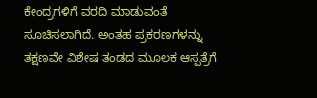ಕೇಂದ್ರಗಳಿಗೆ ವರದಿ ಮಾಡುವಂತೆ ಸೂಚಿಸಲಾಗಿದೆ. ಅಂತಹ ಪ್ರಕರಣಗಳನ್ನು ತಕ್ಷಣವೇ ವಿಶೇಷ ತಂಡದ ಮೂಲಕ ಆಸ್ಪತ್ರೆಗೆ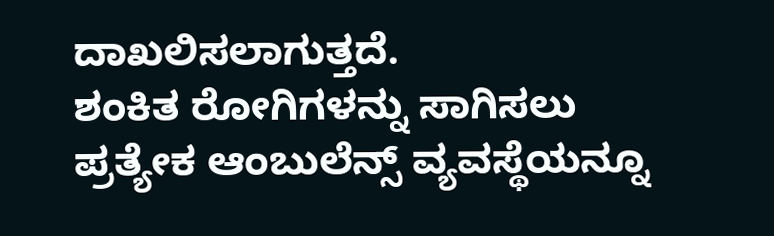ದಾಖಲಿಸಲಾಗುತ್ತದೆ.
ಶಂಕಿತ ರೋಗಿಗಳನ್ನು ಸಾಗಿಸಲು ಪ್ರತ್ಯೇಕ ಆಂಬುಲೆನ್ಸ್ ವ್ಯವಸ್ಥೆಯನ್ನೂ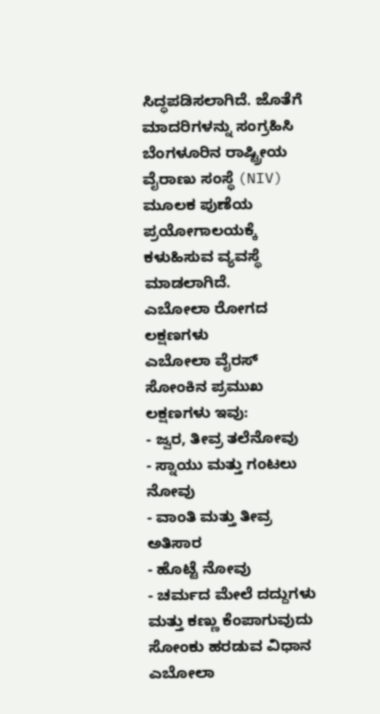ಸಿದ್ಧಪಡಿಸಲಾಗಿದೆ. ಜೊತೆಗೆ ಮಾದರಿಗಳನ್ನು ಸಂಗ್ರಹಿಸಿ ಬೆಂಗಳೂರಿನ ರಾಷ್ಟ್ರೀಯ ವೈರಾಣು ಸಂಸ್ಥೆ (NIV) ಮೂಲಕ ಪುಣೆಯ ಪ್ರಯೋಗಾಲಯಕ್ಕೆ ಕಳುಹಿಸುವ ವ್ಯವಸ್ಥೆ ಮಾಡಲಾಗಿದೆ.
ಎಬೋಲಾ ರೋಗದ ಲಕ್ಷಣಗಳು
ಎಬೋಲಾ ವೈರಸ್ ಸೋಂಕಿನ ಪ್ರಮುಖ ಲಕ್ಷಣಗಳು ಇವು:
- ಜ್ವರ, ತೀವ್ರ ತಲೆನೋವು
- ಸ್ನಾಯು ಮತ್ತು ಗಂಟಲು ನೋವು
- ವಾಂತಿ ಮತ್ತು ತೀವ್ರ ಅತಿಸಾರ
- ಹೊಟ್ಟೆ ನೋವು
- ಚರ್ಮದ ಮೇಲೆ ದದ್ದುಗಳು ಮತ್ತು ಕಣ್ಣು ಕೆಂಪಾಗುವುದು
ಸೋಂಕು ಹರಡುವ ವಿಧಾನ
ಎಬೋಲಾ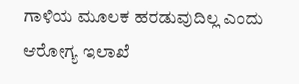ಗಾಳಿಯ ಮೂಲಕ ಹರಡುವುದಿಲ್ಲ ಎಂದು ಆರೋಗ್ಯ ಇಲಾಖೆ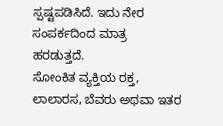ಸ್ಪಷ್ಟಪಡಿಸಿದೆ. ಇದು ನೇರ ಸಂಪರ್ಕದಿಂದ ಮಾತ್ರ ಹರಡುತ್ತದೆ.
ಸೋಂಕಿತ ವ್ಯಕ್ತಿಯ ರಕ್ತ, ಲಾಲಾರಸ, ಬೆವರು ಅಥವಾ ಇತರ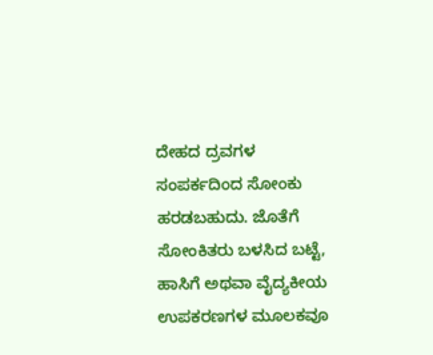ದೇಹದ ದ್ರವಗಳ ಸಂಪರ್ಕದಿಂದ ಸೋಂಕು ಹರಡಬಹುದು. ಜೊತೆಗೆ ಸೋಂಕಿತರು ಬಳಸಿದ ಬಟ್ಟೆ, ಹಾಸಿಗೆ ಅಥವಾ ವೈದ್ಯಕೀಯ ಉಪಕರಣಗಳ ಮೂಲಕವೂ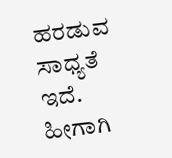ಹರಡುವ ಸಾಧ್ಯತೆ ಇದೆ.
ಹೀಗಾಗಿ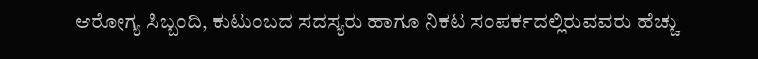ಆರೋಗ್ಯ ಸಿಬ್ಬಂದಿ, ಕುಟುಂಬದ ಸದಸ್ಯರು ಹಾಗೂ ನಿಕಟ ಸಂಪರ್ಕದಲ್ಲಿರುವವರು ಹೆಚ್ಚು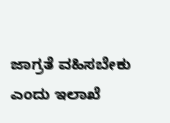ಜಾಗ್ರತೆ ವಹಿಸಬೇಕು ಎಂದು ಇಲಾಖೆ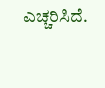ಎಚ್ಚರಿಸಿದೆ.